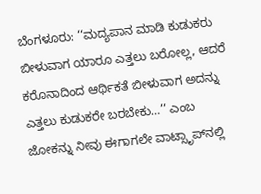ಬೆಂಗಳೂರು: ‘‘ಮದ್ಯಪಾನ ಮಾಡಿ ಕುಡುಕರು ಬೀಳುವಾಗ ಯಾರೂ ಎತ್ತಲು ಬರೋಲ್ಲ, ಆದರೆ ಕರೊನಾದಿಂದ ಆರ್ಥಿಕತೆ ಬೀಳುವಾಗ ಅದನ್ನು ಎತ್ತಲು ಕುಡುಕರೇ ಬರಬೇಕು…’’ ಎಂಬ ಜೋಕನ್ನು ನೀವು ಈಗಾಗಲೇ ವಾಟ್ಸಾೃಪ್‌ನಲ್ಲಿ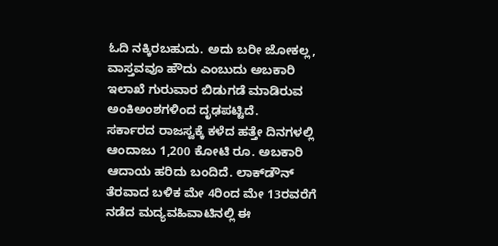ಓದಿ ನಕ್ಕಿರಬಹುದು. ಅದು ಬರೀ ಜೋಕಲ್ಲ, ವಾಸ್ತವವೂ ಹೌದು ಎಂಬುದು ಅಬಕಾರಿ ಇಲಾಖೆ ಗುರುವಾರ ಬಿಡುಗಡೆ ಮಾಡಿರುವ ಅಂಕಿಅಂಶಗಳಿಂದ ದೃಢಪಟ್ಟಿದೆ.
ಸರ್ಕಾರದ ರಾಜಸ್ವಕ್ಕೆ ಕಳೆದ ಹತ್ತೇ ದಿನಗಳಲ್ಲಿ ಆಂದಾಜು 1,200 ಕೋಟಿ ರೂ. ಅಬಕಾರಿ ಆದಾಯ ಹರಿದು ಬಂದಿದೆ. ಲಾಕ್‌ಡೌನ್ ತೆರವಾದ ಬಳಿಕ ಮೇ 4ರಿಂದ ಮೇ 13ರವರೆಗೆ ನಡೆದ ಮದ್ಯವಹಿವಾಟಿನಲ್ಲಿ ಈ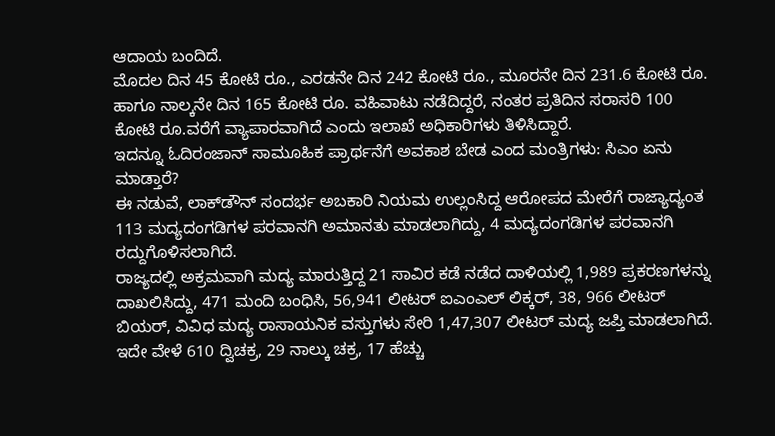ಆದಾಯ ಬಂದಿದೆ.
ಮೊದಲ ದಿನ 45 ಕೋಟಿ ರೂ., ಎರಡನೇ ದಿನ 242 ಕೋಟಿ ರೂ., ಮೂರನೇ ದಿನ 231.6 ಕೋಟಿ ರೂ. ಹಾಗೂ ನಾಲ್ಕನೇ ದಿನ 165 ಕೋಟಿ ರೂ. ವಹಿವಾಟು ನಡೆದಿದ್ದರೆ, ನಂತರ ಪ್ರತಿದಿನ ಸರಾಸರಿ 100 ಕೋಟಿ ರೂ.ವರೆಗೆ ವ್ಯಾಪಾರವಾಗಿದೆ ಎಂದು ಇಲಾಖೆ ಅಧಿಕಾರಿಗಳು ತಿಳಿಸಿದ್ದಾರೆ.
ಇದನ್ನೂ ಓದಿರಂಜಾನ್ ಸಾಮೂಹಿಕ ಪ್ರಾರ್ಥನೆಗೆ ಅವಕಾಶ ಬೇಡ ಎಂದ ಮಂತ್ರಿಗಳು: ಸಿಎಂ ಏನು ಮಾಡ್ತಾರೆ?
ಈ ನಡುವೆ, ಲಾಕ್‌ಡೌನ್ ಸಂದರ್ಭ ಅಬಕಾರಿ ನಿಯಮ ಉಲ್ಲಂಸಿದ್ದ ಆರೋಪದ ಮೇರೆಗೆ ರಾಜ್ಯಾದ್ಯಂತ 113 ಮದ್ಯದಂಗಡಿಗಳ ಪರವಾನಗಿ ಅಮಾನತು ಮಾಡಲಾಗಿದ್ದು, 4 ಮದ್ಯದಂಗಡಿಗಳ ಪರವಾನಗಿ ರದ್ದುಗೊಳಿಸಲಾಗಿದೆ.
ರಾಜ್ಯದಲ್ಲಿ ಅಕ್ರಮವಾಗಿ ಮದ್ಯ ಮಾರುತ್ತಿದ್ದ 21 ಸಾವಿರ ಕಡೆ ನಡೆದ ದಾಳಿಯಲ್ಲಿ 1,989 ಪ್ರಕರಣಗಳನ್ನು ದಾಖಲಿಸಿದ್ದು, 471 ಮಂದಿ ಬಂಧಿಸಿ, 56,941 ಲೀಟರ್ ಐಎಂಎಲ್ ಲಿಕ್ಕರ್, 38, 966 ಲೀಟರ್ ಬಿಯರ್, ವಿವಿಧ ಮದ್ಯ ರಾಸಾಯನಿಕ ವಸ್ತುಗಳು ಸೇರಿ 1,47,307 ಲೀಟರ್ ಮದ್ಯ ಜಪ್ತಿ ಮಾಡಲಾಗಿದೆ.
ಇದೇ ವೇಳೆ 610 ದ್ವಿಚಕ್ರ, 29 ನಾಲ್ಕು ಚಕ್ರ, 17 ಹೆಚ್ಚು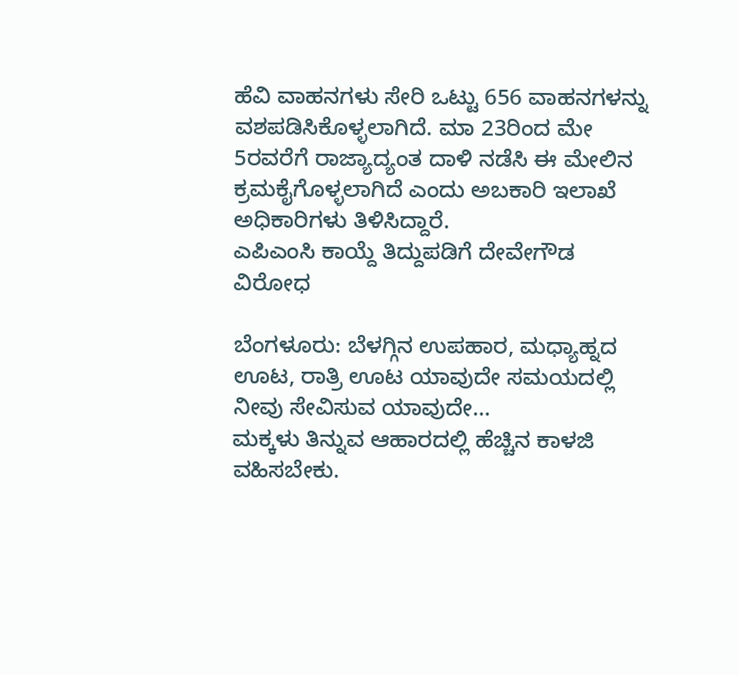ಹೆವಿ ವಾಹನಗಳು ಸೇರಿ ಒಟ್ಟು 656 ವಾಹನಗಳನ್ನು ವಶಪಡಿಸಿಕೊಳ್ಳಲಾಗಿದೆ. ಮಾ 23ರಿಂದ ಮೇ 5ರವರೆಗೆ ರಾಜ್ಯಾದ್ಯಂತ ದಾಳಿ ನಡೆಸಿ ಈ ಮೇಲಿನ ಕ್ರಮಕೈಗೊಳ್ಳಲಾಗಿದೆ ಎಂದು ಅಬಕಾರಿ ಇಲಾಖೆ ಅಧಿಕಾರಿಗಳು ತಿಳಿಸಿದ್ದಾರೆ.
ಎಪಿಎಂಸಿ ಕಾಯ್ದೆ ತಿದ್ದುಪಡಿಗೆ ದೇವೇಗೌಡ ವಿರೋಧ

ಬೆಂಗಳೂರು: ಬೆಳಗ್ಗಿನ ಉಪಹಾರ, ಮಧ್ಯಾಹ್ನದ ಊಟ, ರಾತ್ರಿ ಊಟ ಯಾವುದೇ ಸಮಯದಲ್ಲಿ ನೀವು ಸೇವಿಸುವ ಯಾವುದೇ…
ಮಕ್ಕಳು ತಿನ್ನುವ ಆಹಾರದಲ್ಲಿ ಹೆಚ್ಚಿನ ಕಾಳಜಿ ವಹಿಸಬೇಕು.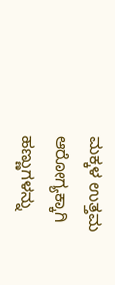ಮಕ್ಕಳ ಉತ್ತಮ ಆರೋಗ್ಯಕ್ಕಾಗಿ ಹಣ್ಣುಗಳನ್ನು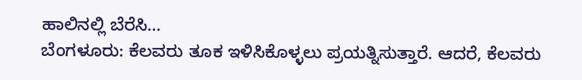ಹಾಲಿನಲ್ಲಿ ಬೆರೆಸಿ…
ಬೆಂಗಳೂರು: ಕೆಲವರು ತೂಕ ಇಳಿಸಿಕೊಳ್ಳಲು ಪ್ರಯತ್ನಿಸುತ್ತಾರೆ. ಆದರೆ, ಕೆಲವರು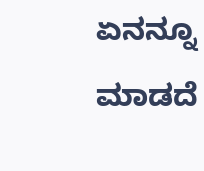ಏನನ್ನೂ ಮಾಡದೆ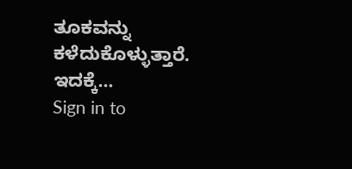ತೂಕವನ್ನು ಕಳೆದುಕೊಳ್ಳುತ್ತಾರೆ. ಇದಕ್ಕೆ…
Sign in to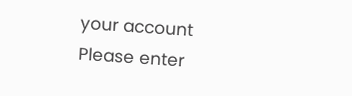your account
Please enter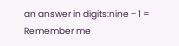an answer in digits:nine − 1 =
Remember me